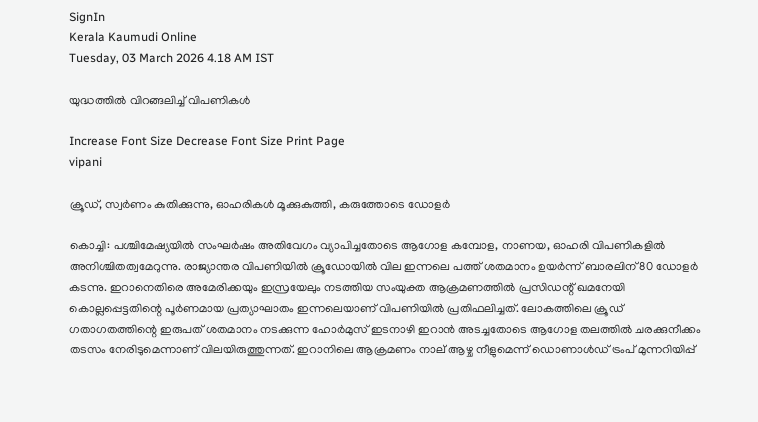SignIn
Kerala Kaumudi Online
Tuesday, 03 March 2026 4.18 AM IST

യുദ്ധത്തിൽ വിറങ്ങലിച്ച് വിപണികൾ

Increase Font Size Decrease Font Size Print Page
vipani

ക്രൂഡ്, സ്വർണം കുതിക്കുന്നു, ഓഹരികൾ മൂക്കുകുത്തി, കരുത്തോടെ ഡോളർ

കൊച്ചി: പശ്ചിമേഷ്യയിൽ സംഘർഷം അതിവേഗം വ്യാപിച്ചതോടെ ആഗോള കമ്പോള, നാണയ, ഓഹരി വിപണികളിൽ അനിശ്ചിതത്വമേറുന്നു. രാജ്യാന്തര വിപണിയിൽ ക്രൂഡോയിൽ വില ഇന്നലെ പത്ത് ശതമാനം ഉയർന്ന് ബാരലിന് 80 ഡോളർ കടന്നു. ഇറാനെതിരെ അമേരിക്കയും ഇസ്രയേലും നടത്തിയ സംയുക്ത ആക്രമണത്തിൽ പ്രസിഡന്റ് ഖമനേയി കൊല്ലപ്പെട്ടതിന്റെ പൂർണമായ പ്രത്യാഘാതം ഇന്നലെയാണ് വിപണിയിൽ പ്രതിഫലിച്ചത്. ലോകത്തിലെ ക്രൂഡ് ഗതാഗതത്തിന്റെ ഇരുപത് ശതമാനം നടക്കുന്ന ഹോർമുസ് ഇടനാഴി ഇറാൻ അടച്ചതോടെ ആഗോള തലത്തിൽ ചരക്കുനീക്കം തടസം നേരിടുമെന്നാണ് വിലയിരുത്തുന്നത്. ഇറാനിലെ ആക്രമണം നാല് ആഴ്ച നീളുമെന്ന് ഡൊണാൾഡ് ട്രംപ് മുന്നറിയിപ്പ്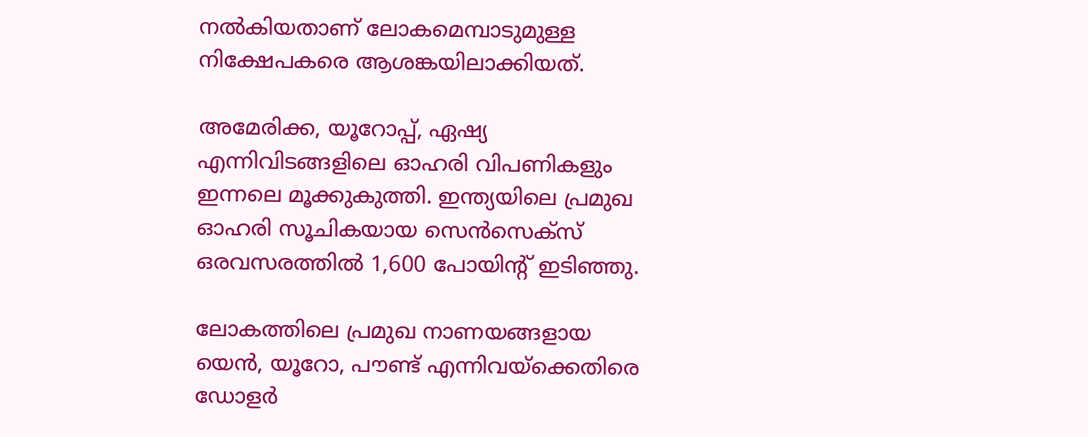നൽകിയതാണ് ലോകമെമ്പാടുമുള്ള നിക്ഷേപകരെ ആശങ്കയിലാക്കിയത്.

അമേരിക്ക, യൂറോപ്പ്, ഏഷ്യ എന്നിവിടങ്ങളിലെ ഓഹരി വിപണികളും ഇന്നലെ മൂക്കുകുത്തി. ഇന്ത്യയിലെ പ്രമുഖ ഓഹരി സൂചികയായ സെൻസെക്സ് ഒരവസരത്തിൽ 1,600 പോയിന്റ് ഇടിഞ്ഞു.

ലോകത്തിലെ പ്രമുഖ നാണയങ്ങളായ യെൻ, യൂറോ, പൗണ്ട് എന്നിവയ്ക്കെതിരെ ഡോളർ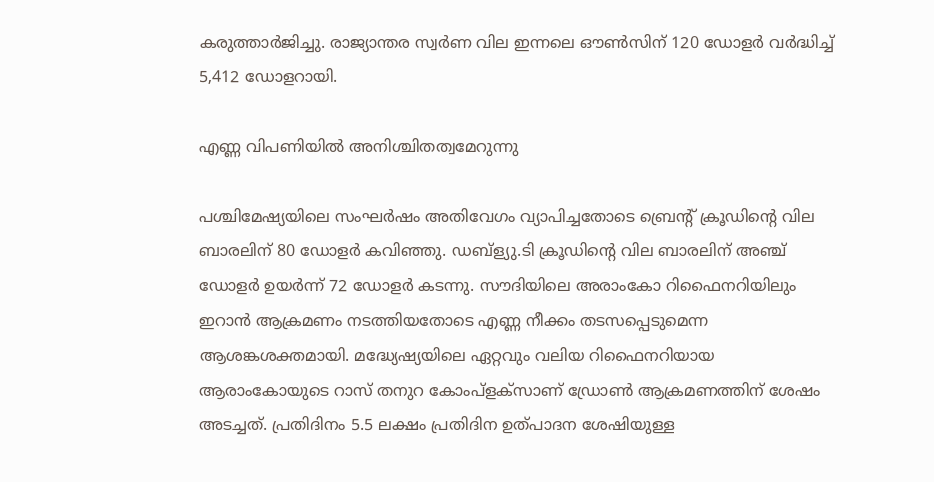കരുത്താർജിച്ചു. രാജ്യാന്തര സ്വർണ വില ഇന്നലെ ഔൺസിന് 120 ഡോളർ വർദ്ധിച്ച് 5,412 ഡോളറായി.

എണ്ണ വിപണിയിൽ അനിശ്ചിതത്വമേറുന്നു

പശ്ചിമേഷ്യയിലെ സംഘർഷം അതിവേഗം വ്യാപിച്ചതോടെ ബ്രെന്റ് ക്രൂഡിന്റെ വില ബാരലിന് 80 ഡോളർ കവിഞ്ഞു. ഡബ്‌ള്യു.ടി ക്രൂഡിന്റെ വില ബാരലിന് അഞ്ച് ഡോളർ ഉയർന്ന് 72 ഡോളർ കടന്നു. സൗദിയിലെ അരാംകോ റിഫൈനറിയിലും ഇറാൻ ആക്രമണം നടത്തിയതോടെ എണ്ണ നീക്കം തടസപ്പെടുമെന്ന ആശങ്കശക്തമായി. മദ്ധ്യേഷ്യയിലെ ഏറ്റവും വലിയ റിഫൈനറിയായ ആരാംകോയുടെ റാസ് തനുറ കോംപ്ളക്‌സാണ് ഡ്രോൺ ആക്രമണത്തിന് ശേഷം അടച്ചത്. പ്രതിദിനം 5.5 ലക്ഷം പ്രതിദിന ഉത്പാദന ശേഷിയുള്ള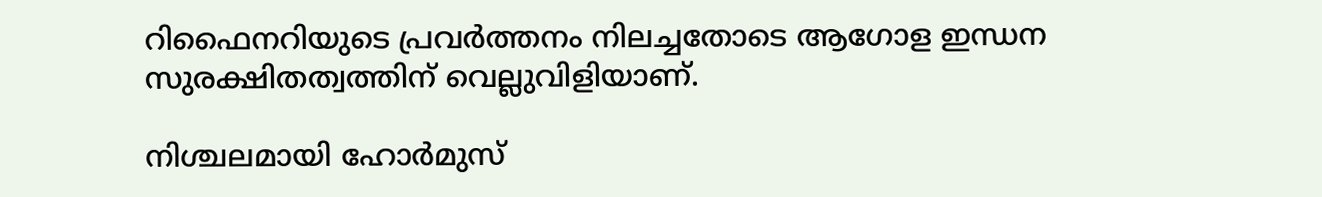റിഫൈനറിയുടെ പ്രവർത്തനം നിലച്ചതോടെ ആഗോള ഇന്ധന സുരക്ഷിതത്വത്തിന് വെല്ലുവിളിയാണ്.

നിശ്ചലമായി ഹോർമുസ്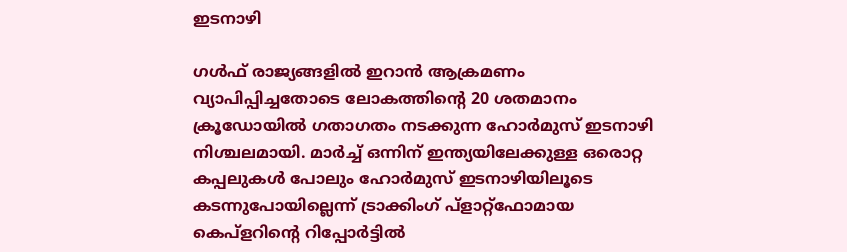ഇടനാഴി

ഗൾഫ് രാജ്യങ്ങളിൽ ഇറാൻ ആക്രമണം വ്യാപിപ്പിച്ചതോടെ ലോകത്തിന്റെ 20 ശതമാനം ക്രൂഡോയിൽ ഗതാഗതം നടക്കുന്ന ഹോർമുസ് ഇടനാഴി നിശ്ചലമായി. മാർച്ച് ഒന്നിന് ഇന്ത്യയിലേക്കുള്ള ഒരൊറ്റ കപ്പലുകൾ പോലും ഹോർമുസ് ഇടനാഴിയിലൂടെ കടന്നുപോയില്ലെന്ന് ട്രാക്കിംഗ് പ്ളാറ്റ്ഫോമായ കെപ്ളറിന്റെ റിപ്പോർട്ടിൽ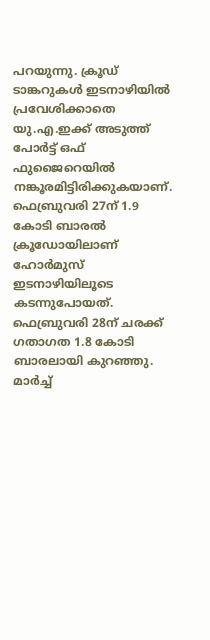പറയുന്നു. ക്രൂഡ് ടാങ്കറുകൾ ഇടനാഴിയിൽ പ്രവേശിക്കാതെ യു.എ.ഇക്ക് അടുത്ത് പോർട്ട് ഒഫ് ഫുജൈറെയിൽ നങ്കൂരമിട്ടിരിക്കുകയാണ്. ഫെബ്രുവരി 27ന് 1.9 കോടി ബാരൽ ക്രൂഡോയിലാണ് ഹോർമുസ് ഇടനാഴിയിലൂടെ കടന്നുപോയത്. ഫെബ്രുവരി 28ന് ചരക്ക് ഗതാഗത 1.8 കോടി ബാരലായി കുറഞ്ഞു. മാർച്ച്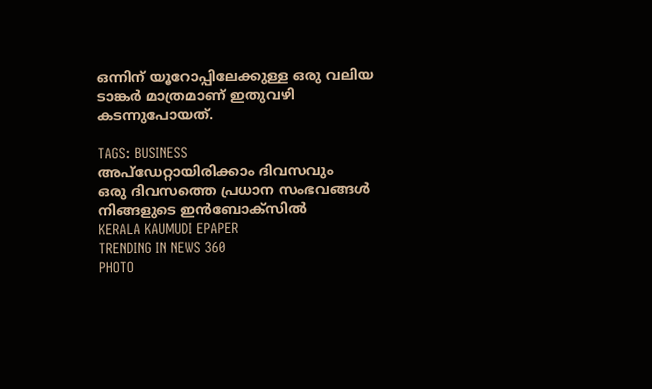ഒന്നിന് യൂറോപ്പിലേക്കുള്ള ഒരു വലിയ ടാങ്കർ മാത്രമാണ് ഇതുവഴി കടന്നുപോയത്.

TAGS: BUSINESS
അപ്ഡേറ്റായിരിക്കാം ദിവസവും
ഒരു ദിവസത്തെ പ്രധാന സംഭവങ്ങൾ നിങ്ങളുടെ ഇൻബോക്സിൽ
KERALA KAUMUDI EPAPER
TRENDING IN NEWS 360
PHOTO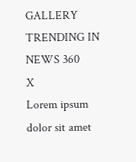GALLERY
TRENDING IN NEWS 360
X
Lorem ipsum dolor sit amet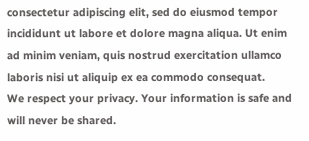consectetur adipiscing elit, sed do eiusmod tempor incididunt ut labore et dolore magna aliqua. Ut enim ad minim veniam, quis nostrud exercitation ullamco laboris nisi ut aliquip ex ea commodo consequat.
We respect your privacy. Your information is safe and will never be shared.